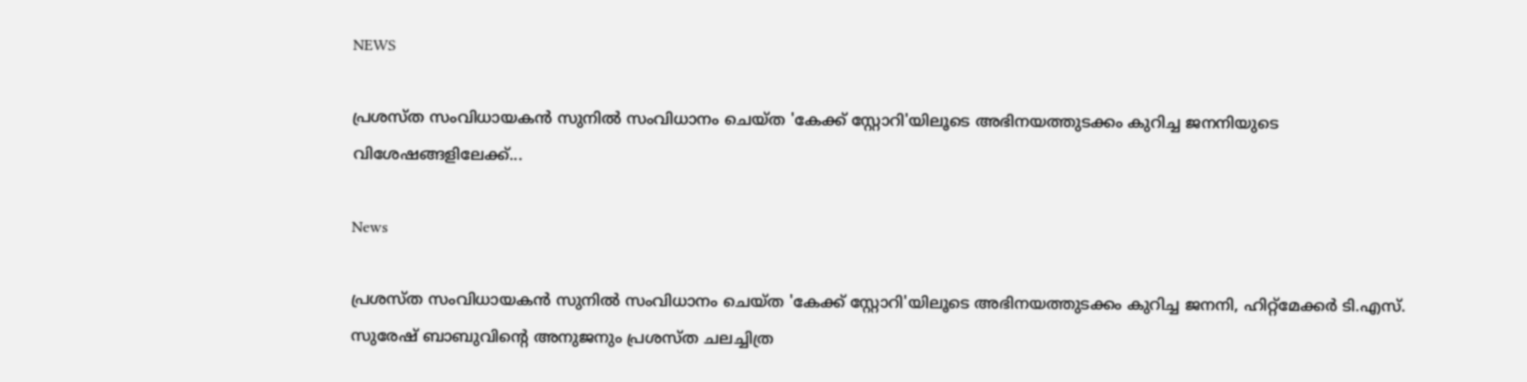NEWS

പ്രശസ്ത സംവിധായകന്‍ സുനില്‍ സംവിധാനം ചെയ്ത 'കേക്ക് സ്റ്റോറി'യിലൂടെ അഭിനയത്തുടക്കം കുറിച്ച ജനനിയുടെ വിശേഷങ്ങളിലേക്ക്...

News

പ്രശസ്ത സംവിധായകന്‍ സുനില്‍ സംവിധാനം ചെയ്ത 'കേക്ക് സ്റ്റോറി'യിലൂടെ അഭിനയത്തുടക്കം കുറിച്ച ജനനി, ഹിറ്റ്‌മേക്കര്‍ ടി.എസ്. സുരേഷ് ബാബുവിന്റെ അനുജനും പ്രശസ്ത ചലച്ചിത്ര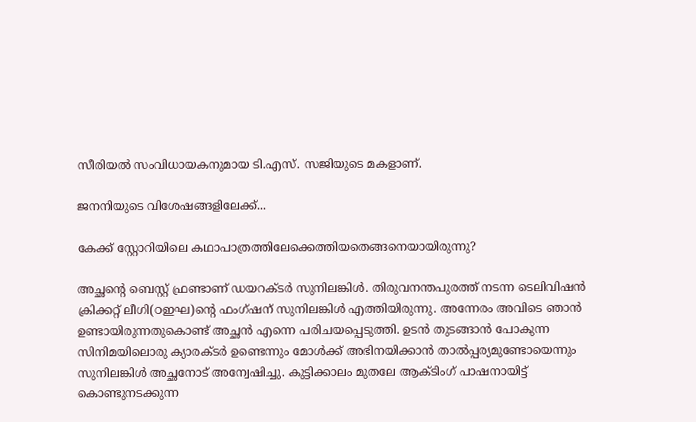സീരിയല്‍ സംവിധായകനുമായ ടി.എസ്. സജിയുടെ മകളാണ്.

ജനനിയുടെ വിശേഷങ്ങളിലേക്ക്...

കേക്ക് സ്റ്റോറിയിലെ കഥാപാത്രത്തിലേക്കെത്തിയതെങ്ങനെയായിരുന്നു?

അച്ഛന്റെ ബെസ്റ്റ് ഫ്രണ്ടാണ് ഡയറക്ടര്‍ സുനിലങ്കിള്‍. തിരുവനന്തപുരത്ത് നടന്ന ടെലിവിഷന്‍ ക്രിക്കറ്റ് ലീഗി(ഠഇഘ)ന്റെ ഫംഗ്ഷന് സുനിലങ്കിള്‍ എത്തിയിരുന്നു. അന്നേരം അവിടെ ഞാന്‍ ഉണ്ടായിരുന്നതുകൊണ്ട് അച്ഛന്‍ എന്നെ പരിചയപ്പെടുത്തി. ഉടന്‍ തുടങ്ങാന്‍ പോകുന്ന സിനിമയിലൊരു ക്യാരക്ടര്‍ ഉണ്ടെന്നും മോള്‍ക്ക് അഭിനയിക്കാന്‍ താല്‍പ്പര്യമുണ്ടോയെന്നും സുനിലങ്കിള്‍ അച്ഛനോട് അന്വേഷിച്ചു. കുട്ടിക്കാലം മുതലേ ആക്ടിംഗ് പാഷനായിട്ട് കൊണ്ടുനടക്കുന്ന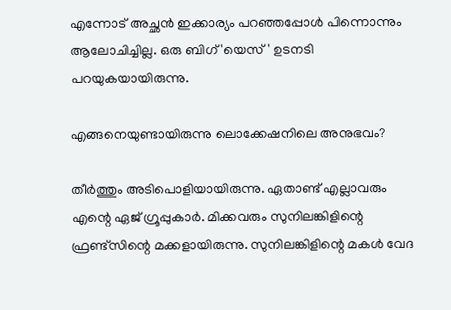എന്നോട് അച്ഛന്‍ ഇക്കാര്യം പറഞ്ഞപ്പോള്‍ പിന്നൊന്നും ആലോചിച്ചില്ല. ഒരു ബിഗ് 'യെസ്' ഉടനടി പറയുകയായിരുന്നു.

എങ്ങനെയുണ്ടായിരുന്നു ലൊക്കേഷനിലെ അനുഭവം?

തീര്‍ത്തും അടിപൊളിയായിരുന്നു. ഏതാണ്ട് എല്ലാവരും എന്റെ ഏജ് ഗ്രൂപ്പുകാര്‍. മിക്കവരും സുനിലങ്കിളിന്റെ ഫ്രണ്ട്‌സിന്റെ മക്കളായിരുന്നു. സുനിലങ്കിളിന്റെ മകള്‍ വേദ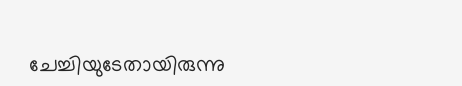ചേച്ചിയുടേതായിരുന്നു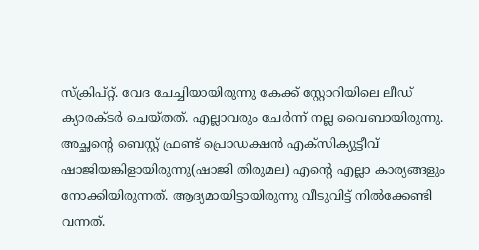സ്‌ക്രിപ്റ്റ്. വേദ ചേച്ചിയായിരുന്നു കേക്ക് സ്റ്റോറിയിലെ ലീഡ് ക്യാരക്ടര്‍ ചെയ്തത്. എല്ലാവരും ചേര്‍ന്ന് നല്ല വൈബായിരുന്നു. അച്ഛന്റെ ബെസ്റ്റ് ഫ്രണ്ട് പ്രൊഡക്ഷന്‍ എക്‌സിക്യുട്ടീവ് ഷാജിയങ്കിളായിരുന്നു(ഷാജി തിരുമല) എന്റെ എല്ലാ കാര്യങ്ങളും നോക്കിയിരുന്നത്. ആദ്യമായിട്ടായിരുന്നു വീടുവിട്ട് നില്‍ക്കേണ്ടി വന്നത്.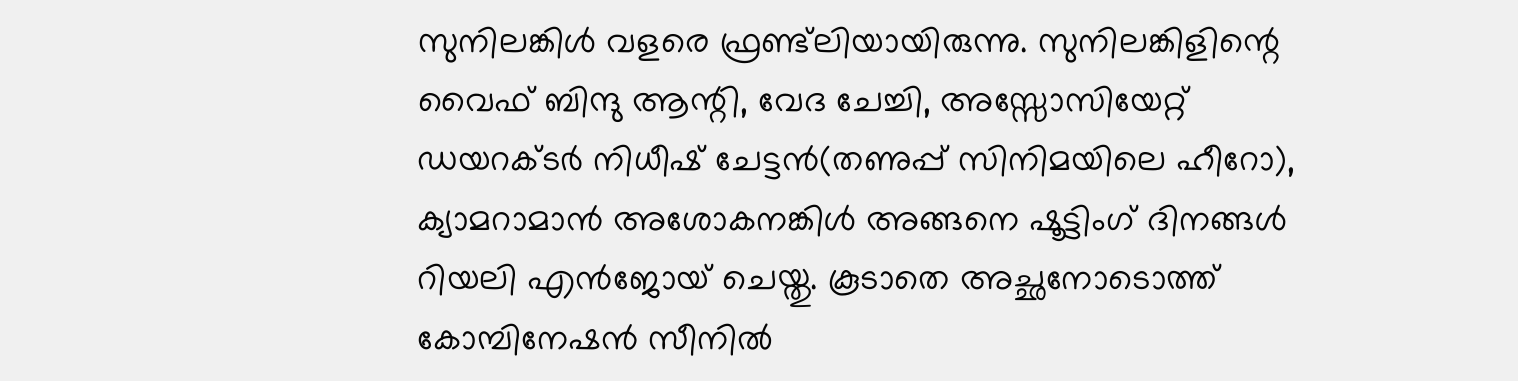സുനിലങ്കിള്‍ വളരെ ഫ്രണ്ട്‌ലിയായിരുന്നു. സുനിലങ്കിളിന്റെ വൈഫ് ബിന്ദു ആന്റി, വേദ ചേച്ചി, അസ്സോസിയേറ്റ് ഡയറക്ടര്‍ നിധീഷ് ചേട്ടന്‍(തണുപ്പ് സിനിമയിലെ ഹീറോ), ക്യാമറാമാന്‍ അശോകനങ്കിള്‍ അങ്ങനെ ഷൂട്ടിംഗ് ദിനങ്ങള്‍ റിയലി എന്‍ജോയ് ചെയ്തു. കൂടാതെ അച്ഛനോടൊത്ത് കോമ്പിനേഷന്‍ സീനില്‍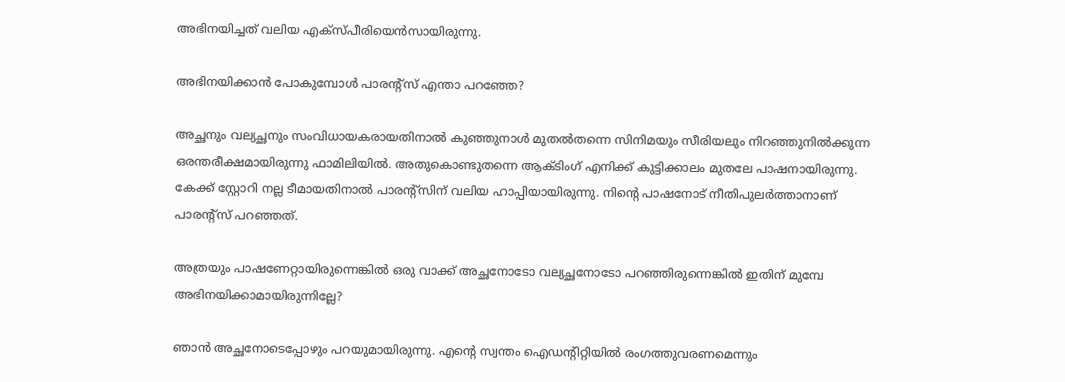അഭിനയിച്ചത് വലിയ എക്‌സ്പീരിയെന്‍സായിരുന്നു.

അഭിനയിക്കാന്‍ പോകുമ്പോള്‍ പാരന്റ്‌സ് എന്താ പറഞ്ഞേ?

അച്ഛനും വല്യച്ഛനും സംവിധായകരായതിനാല്‍ കുഞ്ഞുനാള്‍ മുതല്‍തന്നെ സിനിമയും സീരിയലും നിറഞ്ഞുനില്‍ക്കുന്ന ഒരന്തരീക്ഷമായിരുന്നു ഫാമിലിയില്‍. അതുകൊണ്ടുതന്നെ ആക്ടിംഗ് എനിക്ക് കുട്ടിക്കാലം മുതലേ പാഷനായിരുന്നു. കേക്ക് സ്റ്റോറി നല്ല ടീമായതിനാല്‍ പാരന്റ്‌സിന് വലിയ ഹാപ്പിയായിരുന്നു. നിന്റെ പാഷനോട് നീതിപുലര്‍ത്താനാണ് പാരന്റ്‌സ് പറഞ്ഞത്.

അത്രയും പാഷണേറ്റായിരുന്നെങ്കില്‍ ഒരു വാക്ക് അച്ഛനോടോ വല്യച്ഛനോടോ പറഞ്ഞിരുന്നെങ്കില്‍ ഇതിന് മുമ്പേ അഭിനയിക്കാമായിരുന്നില്ലേ?

ഞാന്‍ അച്ഛനോടെപ്പോഴും പറയുമായിരുന്നു. എന്റെ സ്വന്തം ഐഡന്റിറ്റിയില്‍ രംഗത്തുവരണമെന്നും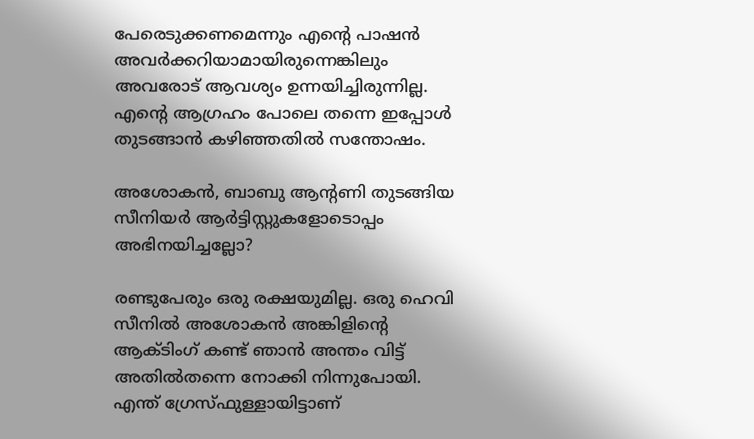പേരെടുക്കണമെന്നും എന്റെ പാഷന്‍ അവര്‍ക്കറിയാമായിരുന്നെങ്കിലും അവരോട് ആവശ്യം ഉന്നയിച്ചിരുന്നില്ല. എന്റെ ആഗ്രഹം പോലെ തന്നെ ഇപ്പോള്‍ തുടങ്ങാന്‍ കഴിഞ്ഞതില്‍ സന്തോഷം.

അശോകന്‍, ബാബു ആന്റണി തുടങ്ങിയ സീനിയര്‍ ആര്‍ട്ടിസ്റ്റുകളോടൊപ്പം അഭിനയിച്ചല്ലോ?

രണ്ടുപേരും ഒരു രക്ഷയുമില്ല. ഒരു ഹെവി സീനില്‍ അശോകന്‍ അങ്കിളിന്റെ ആക്ടിംഗ് കണ്ട് ഞാന്‍ അന്തം വിട്ട് അതില്‍തന്നെ നോക്കി നിന്നുപോയി. എന്ത് ഗ്രേസ്ഫുള്ളായിട്ടാണ്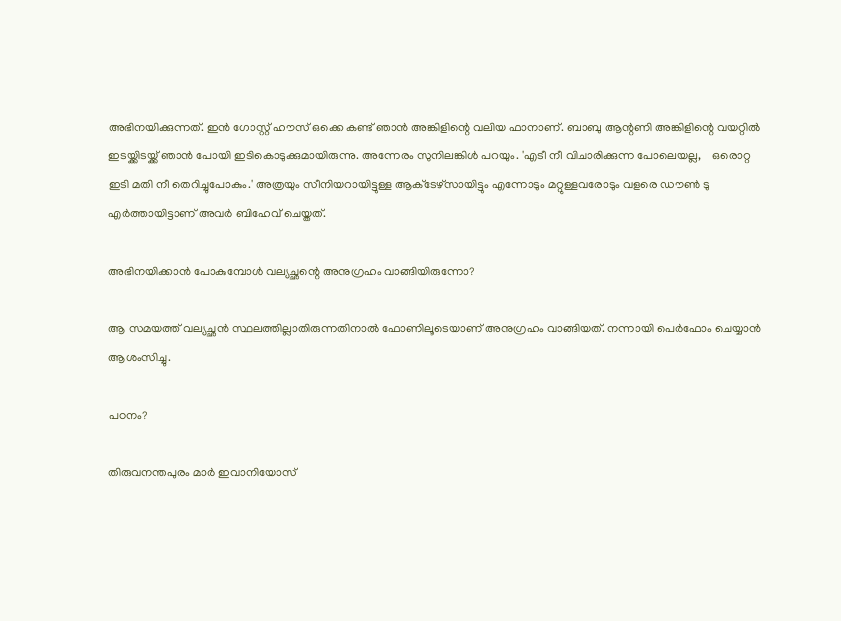അഭിനയിക്കുന്നത്. ഇന്‍ ഗോസ്റ്റ് ഹൗസ് ഒക്കെ കണ്ട് ഞാന്‍ അങ്കിളിന്റെ വലിയ ഫാനാണ്. ബാബു ആന്റണി അങ്കിളിന്റെ വയറ്റില്‍ ഇടയ്ക്കിടയ്ക്ക് ഞാന്‍ പോയി ഇടികൊടുക്കുമായിരുന്നു. അന്നേരം സുനിലങ്കിള്‍ പറയും. 'എടീ നീ വിചാരിക്കുന്ന പോലെയല്ല,    ഒരൊറ്റ ഇടി മതി നീ തെറിച്ചുപോകും.' അത്രയും സീനിയറായിട്ടുള്ള ആക്‌ടേഴ്‌സായിട്ടും എന്നോടും മറ്റുള്ളവരോടും വളരെ ഡൗണ്‍ ടു എര്‍ത്തായിട്ടാണ് അവര്‍ ബിഹേവ് ചെയ്തത്.

അഭിനയിക്കാന്‍ പോകുമ്പോള്‍ വല്യച്ഛന്റെ അനുഗ്രഹം വാങ്ങിയിരുന്നോ?

ആ സമയത്ത് വല്യച്ഛന്‍ സ്ഥലത്തില്ലാതിരുന്നതിനാല്‍ ഫോണിലൂടെയാണ് അനുഗ്രഹം വാങ്ങിയത്. നന്നായി പെര്‍ഫോം ചെയ്യാന്‍ ആശംസിച്ചു.

പഠനം?

തിരുവനന്തപുരം മാര്‍ ഇവാനിയോസ്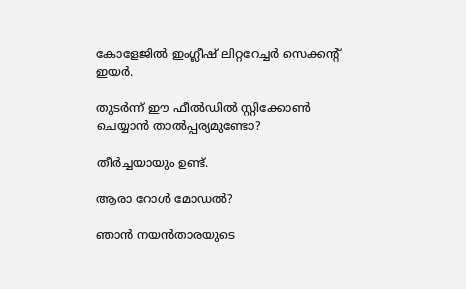കോളേജില്‍ ഇംഗ്ലീഷ് ലിറ്ററേച്ചര്‍ സെക്കന്റ് ഇയര്‍.

തുടര്‍ന്ന് ഈ ഫീല്‍ഡില്‍ സ്റ്റിക്കോണ്‍ ചെയ്യാന്‍ താല്‍പ്പര്യമുണ്ടോ?

തീര്‍ച്ചയായും ഉണ്ട്.

ആരാ റോള്‍ മോഡല്‍?

ഞാന്‍ നയന്‍താരയുടെ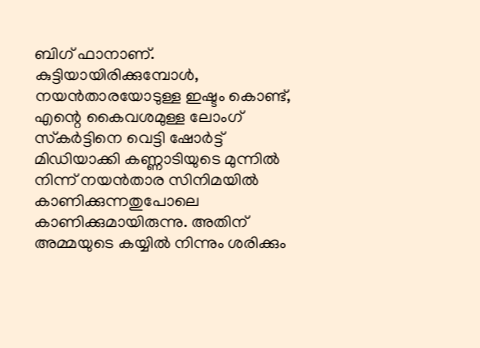ബിഗ് ഫാനാണ്. കുട്ടിയായിരിക്കുമ്പോള്‍, നയന്‍താരയോടുള്ള ഇഷ്ടം കൊണ്ട്, എന്റെ കൈവശമുള്ള ലോംഗ് സ്‌കര്‍ട്ടിനെ വെട്ടി ഷോര്‍ട്ട് മിഡിയാക്കി കണ്ണാടിയുടെ മുന്നില്‍ നിന്ന് നയന്‍താര സിനിമയില്‍ കാണിക്കുന്നതുപോലെ കാണിക്കുമായിരുന്നു. അതിന് അമ്മയുടെ കയ്യില്‍ നിന്നും ശരിക്കും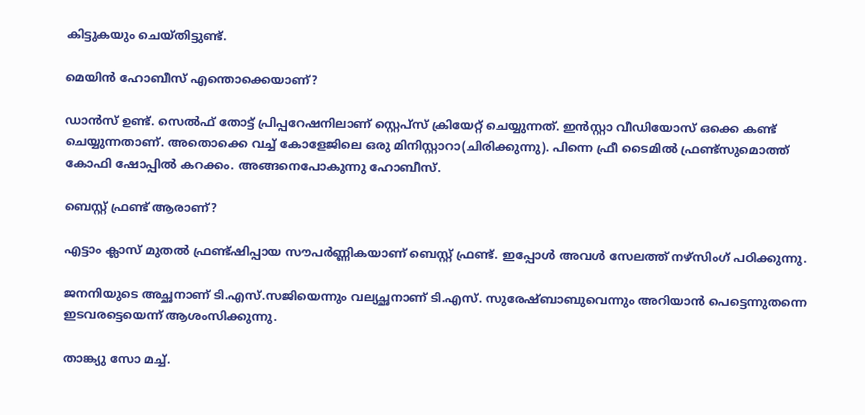കിട്ടുകയും ചെയ്തിട്ടുണ്ട്.

മെയിന്‍ ഹോബീസ് എന്തൊക്കെയാണ്?

ഡാന്‍സ് ഉണ്ട്. സെല്‍ഫ് തോട്ട് പ്രിപ്പറേഷനിലാണ് സ്റ്റെപ്‌സ് ക്രിയേറ്റ് ചെയ്യുന്നത്. ഇന്‍സ്റ്റാ വീഡിയോസ് ഒക്കെ കണ്ട് ചെയ്യുന്നതാണ്. അതൊക്കെ വച്ച് കോളേജിലെ ഒരു മിനിസ്റ്റാറാ(ചിരിക്കുന്നു). പിന്നെ ഫ്രീ ടൈമില്‍ ഫ്രണ്ട്‌സുമൊത്ത് കോഫി ഷോപ്പില്‍ കറക്കം. അങ്ങനെപോകുന്നു ഹോബീസ്.

ബെസ്റ്റ് ഫ്രണ്ട് ആരാണ്?

എട്ടാം ക്ലാസ് മുതല്‍ ഫ്രണ്ട്ഷിപ്പായ സൗപര്‍ണ്ണികയാണ് ബെസ്റ്റ് ഫ്രണ്ട്. ഇപ്പോള്‍ അവള്‍ സേലത്ത് നഴ്‌സിംഗ് പഠിക്കുന്നു.

ജനനിയുടെ അച്ഛനാണ് ടി.എസ്.സജിയെന്നും വല്യച്ഛനാണ് ടി.എസ്. സുരേഷ്ബാബുവെന്നും അറിയാന്‍ പെട്ടെന്നുതന്നെ ഇടവരട്ടെയെന്ന് ആശംസിക്കുന്നു.

താങ്ക്യു സോ മച്ച്.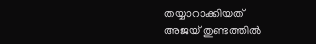തയ്യാറാക്കിയത്
അജയ് തുണ്ടത്തില്‍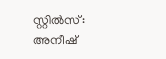സ്റ്റില്‍സ്:
അനീഷ്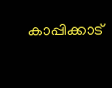കാപ്പിക്കാട്‌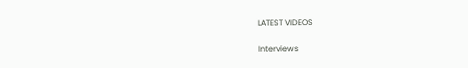LATEST VIDEOS

Interviews